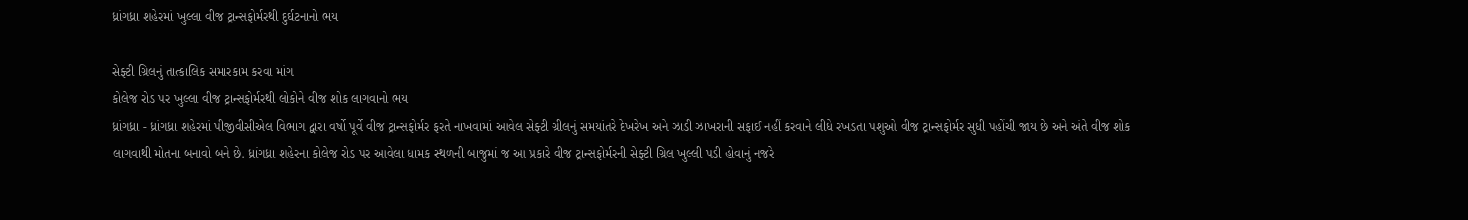ધ્રાંગધ્રા શહેરમાં ખુલ્લા વીજ ટ્રાન્સફોર્મરથી દુર્ઘટનાનો ભય

સેફ્ટી ગ્રિલનું તાત્કાલિક સમારકામ કરવા માંગ
કોલેજ રોડ પર ખુલ્લા વીજ ટ્રાન્સફોર્મરથી લોકોને વીજ શોક લાગવાનો ભય
ધ્રાંગધ્રા - ધ્રાંગધ્રા શહેરમાં પીજીવીસીએલ વિભાગ દ્વારા વર્ષો પૂર્વે વીજ ટ્રાન્સફોર્મર ફરતે નાખવામાં આવેલ સેફ્ટી ગ્રીલનું સમયાંતરે દેખરેખ અને ઝાડી ઝાખરાની સફાઈ નહીં કરવાને લીધે રખડતા પશુઓ વીજ ટ્રાન્સફોર્મર સુધી પહોંચી જાય છે અને અંતે વીજ શોક લાગવાથી મોતના બનાવો બને છે. ધ્રાંગધ્રા શહેરના કોલેજ રોડ પર આવેલા ધામક સ્થળની બાજુમાં જ આ પ્રકારે વીજ ટ્રાન્સફોર્મરની સેફ્ટી ગ્રિલ ખુલ્લી પડી હોવાનું નજરે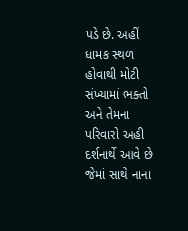પડે છે. અહીં ધામક સ્થળ હોવાથી મોટી સંખ્યામાં ભક્તો અને તેમના પરિવારો અહી દર્શનાર્થે આવે છે જેમાં સાથે નાના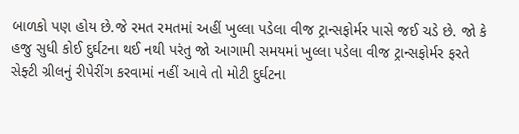બાળકો પણ હોય છે.જે રમત રમતમાં અહીં ખુલ્લા પડેલા વીજ ટ્રાન્સફોર્મર પાસે જઈ ચડે છે. જો કે હજુ સુધી કોઈ દુર્ઘટના થઈ નથી પરંતુ જો આગામી સમયમાં ખુલ્લા પડેલા વીજ ટ્રાન્સફોર્મર ફરતે સેફ્ટી ગ્રીલનું રીપેરીંગ કરવામાં નહીં આવે તો મોટી દુર્ઘટના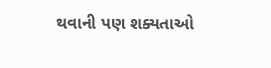થવાની પણ શક્યતાઓ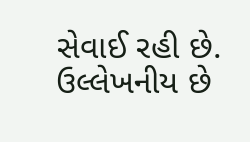સેવાઈ રહી છે. ઉલ્લેખનીય છે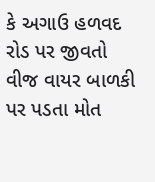કે અગાઉ હળવદ રોડ પર જીવતો વીજ વાયર બાળકી પર પડતા મોત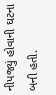નીપજ્યું હોવાની ઘટના બની હતી.